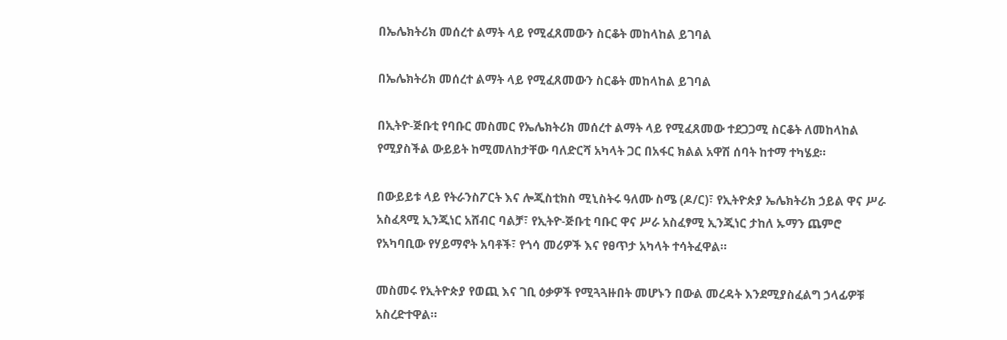በኤሌክትሪክ መሰረተ ልማት ላይ የሚፈጸመውን ስርቆት መከላከል ይገባል

በኤሌክትሪክ መሰረተ ልማት ላይ የሚፈጸመውን ስርቆት መከላከል ይገባል

በኢትዮ-ጅቡቲ የባቡር መስመር የኤሌክትሪክ መሰረተ ልማት ላይ የሚፈጸመው ተደጋጋሚ ስርቆት ለመከላከል የሚያስችል ውይይት ከሚመለከታቸው ባለድርሻ አካላት ጋር በአፋር ክልል አዋሽ ሰባት ከተማ ተካሄደ።

በውይይቱ ላይ የትራንስፖርት እና ሎጂስቲክስ ሚኒስትሩ ዓለሙ ስሜ (ዶ/ር)፣ የኢትዮጵያ ኤሌክትሪክ ኃይል ዋና ሥራ አስፈጻሚ ኢንጂነር አሸብር ባልቻ፣ የኢትዮ-ጅቡቲ ባቡር ዋና ሥራ አስፈፃሚ ኢንጂነር ታከለ ኡማን ጨምሮ የአካባቢው የሃይማኖት አባቶች፣ የጎሳ መሪዎች እና የፀጥታ አካላት ተሳትፈዋል።

መስመሩ የኢትዮጵያ የወጪ እና ገቢ ዕቃዎች የሚጓጓዙበት መሆኑን በውል መረዳት እንደሚያስፈልግ ኃላፊዎቹ አስረድተዋል።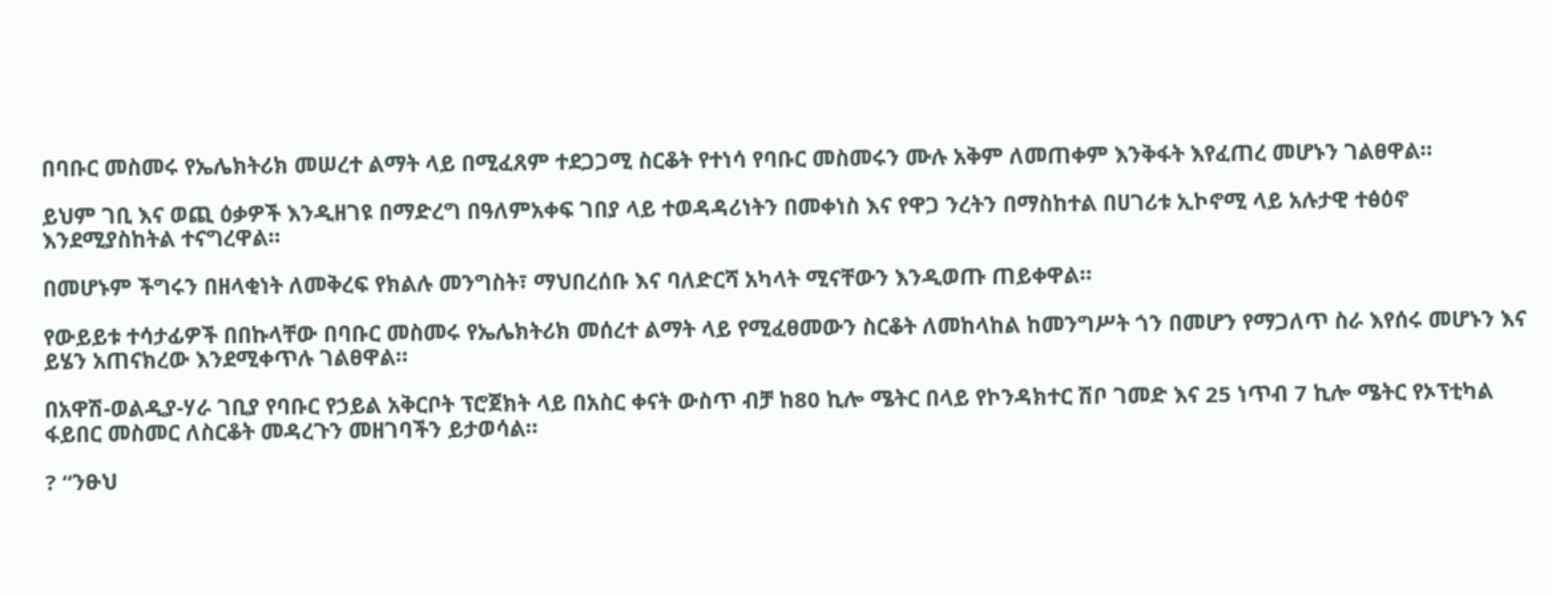በባቡር መስመሩ የኤሌክትሪክ መሠረተ ልማት ላይ በሚፈጸም ተደጋጋሚ ስርቆት የተነሳ የባቡር መስመሩን ሙሉ አቅም ለመጠቀም እንቅፋት እየፈጠረ መሆኑን ገልፀዋል።

ይህም ገቢ እና ወጪ ዕቃዎች እንዲዘገዩ በማድረግ በዓለምአቀፍ ገበያ ላይ ተወዳዳሪነትን በመቀነስ እና የዋጋ ንረትን በማስከተል በሀገሪቱ ኢኮኖሚ ላይ አሉታዊ ተፅዕኖ እንደሚያስከትል ተናግረዋል።

በመሆኑም ችግሩን በዘላቂነት ለመቅረፍ የክልሉ መንግስት፣ ማህበረሰቡ እና ባለድርሻ አካላት ሚናቸውን እንዲወጡ ጠይቀዋል።

የውይይቱ ተሳታፊዎች በበኩላቸው በባቡር መስመሩ የኤሌክትሪክ መሰረተ ልማት ላይ የሚፈፀመውን ስርቆት ለመከላከል ከመንግሥት ጎን በመሆን የማጋለጥ ስራ እየሰሩ መሆኑን እና ይሄን አጠናክረው እንደሚቀጥሉ ገልፀዋል።

በአዋሽ-ወልዲያ-ሃራ ገቢያ የባቡር የኃይል አቅርቦት ፕሮጀክት ላይ በአስር ቀናት ውስጥ ብቻ ከ80 ኪሎ ሜትር በላይ የኮንዳክተር ሽቦ ገመድ እና 25 ነጥብ 7 ኪሎ ሜትር የኦፕቲካል ፋይበር መስመር ለስርቆት መዳረጉን መዘገባችን ይታወሳል።

? “ንፁህ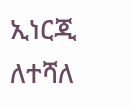ኢነርጂ ለተሻለ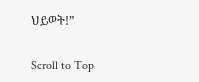ህይወት!”

Scroll to Top